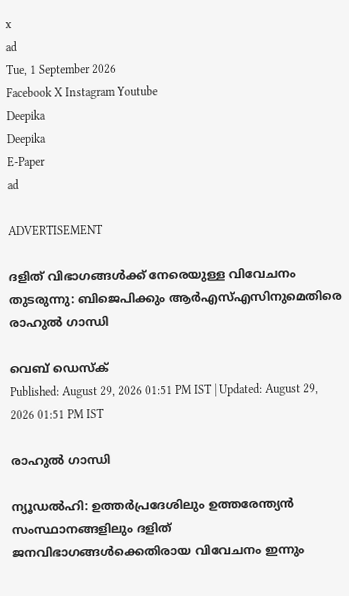x
ad
Tue, 1 September 2026
Facebook X Instagram Youtube
Deepika
Deepika
E-Paper
ad

ADVERTISEMENT

ദളിത് വിഭാഗങ്ങൾക്ക് നേരെയുള്ള വിവേചനം തുടരുന്നു: ബിജെപിക്കും ആർഎസ്എസിനുമെതിരെ രാഹുൽ ഗാന്ധി

വെബ് ഡെസ്ക്
Published: August 29, 2026 01:51 PM IST | Updated: August 29, 2026 01:51 PM IST

രാഹുൽ ഗാന്ധി

ന്യൂഡൽഹി: ഉത്തർപ്രദേശിലും ഉത്തരേന്ത്യൻ സംസ്ഥാനങ്ങളിലും ദളിത് ജനവിഭാഗങ്ങൾക്കെതിരായ വിവേചനം ഇന്നും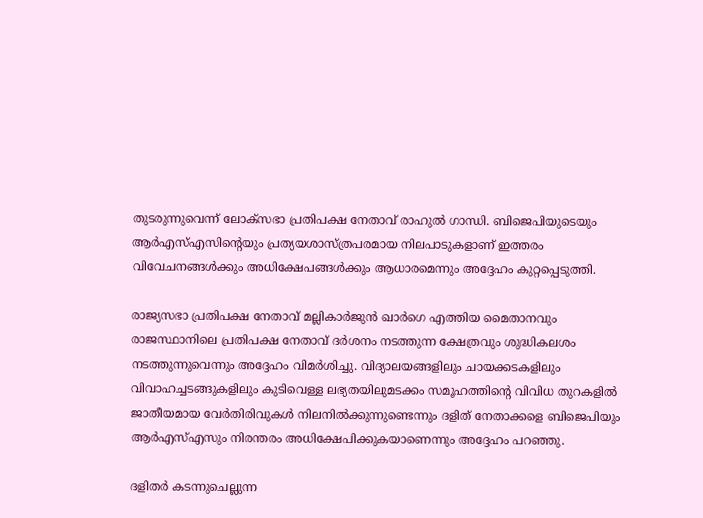തുടരുന്നുവെന്ന് ലോക്സഭാ പ്രതിപക്ഷ നേതാവ് രാഹുൽ ഗാന്ധി. ബിജെപിയുടെയും ആർഎസ്എസിന്‍റെയും പ്രത്യയശാസ്ത്രപരമായ നിലപാടുകളാണ് ഇത്തരം വിവേചനങ്ങൾക്കും അധിക്ഷേപങ്ങൾക്കും ആധാരമെന്നും അദ്ദേഹം കുറ്റപ്പെടുത്തി.

രാജ്യസഭാ പ്രതിപക്ഷ നേതാവ് മല്ലികാർജുൻ ഖാർഗെ എത്തിയ മൈതാനവും രാജസ്ഥാനിലെ പ്രതിപക്ഷ നേതാവ് ദർശനം നടത്തുന്ന ക്ഷേത്രവും ശുദ്ധികലശം നടത്തുന്നുവെന്നും അദ്ദേഹം വിമർശിച്ചു. വിദ്യാലയങ്ങളിലും ചായക്കടകളിലും വിവാഹച്ചടങ്ങുകളിലും കുടിവെള്ള ലഭ്യതയിലുമടക്കം സമൂഹത്തിന്‍റെ വിവിധ തുറകളിൽ ജാതീയമായ വേർതിരിവുകൾ നിലനിൽക്കുന്നുണ്ടെന്നും ദളിത് നേതാക്കളെ ബിജെപിയും ആർഎസ്എസും നിരന്തരം അധിക്ഷേപിക്കുകയാണെന്നും അദ്ദേഹം പറഞ്ഞു.

ദളിതർ കടന്നുചെല്ലുന്ന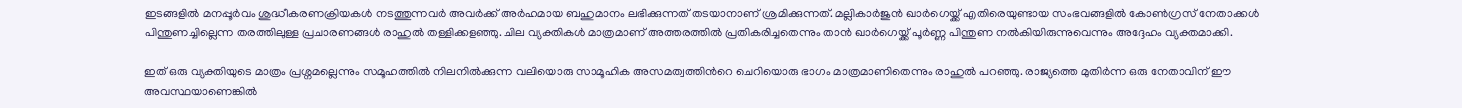ഇടങ്ങളിൽ മനപ്പൂർവം ശുദ്ധീകരണക്രിയകൾ നടത്തുന്നവർ അവർക്ക് അർഹമായ ബഹുമാനം ലഭിക്കുന്നത് തടയാനാണ് ശ്രമിക്കുന്നത്. മല്ലികാർജുൻ ഖാർഗെയ്ക്ക് എതിരെയുണ്ടായ സംഭവങ്ങളിൽ കോൺഗ്രസ് നേതാക്കൾ പിന്തുണച്ചില്ലെന്ന തരത്തിലുള്ള പ്രചാരണങ്ങൾ രാഹുൽ തള്ളിക്കളഞ്ഞു. ചില വ്യക്തികൾ മാത്രമാണ് അത്തരത്തിൽ പ്രതികരിച്ചതെന്നും താൻ ഖാർഗെയ്ക്ക് പൂർണ്ണ പിന്തുണ നൽകിയിരുന്നുവെന്നും അദ്ദേഹം വ്യക്തമാക്കി.

ഇത് ഒരു വ്യക്തിയുടെ മാത്രം പ്രശ്നമല്ലെന്നും സമൂഹത്തിൽ നിലനിൽക്കുന്ന വലിയൊരു സാമൂഹിക അസമത്വത്തിന്‍റെ ചെറിയൊരു ഭാഗം മാത്രമാണിതെന്നും രാഹുൽ പറഞ്ഞു. രാജ്യത്തെ മുതിർന്ന ഒരു നേതാവിന് ഈ അവസ്ഥയാണെങ്കിൽ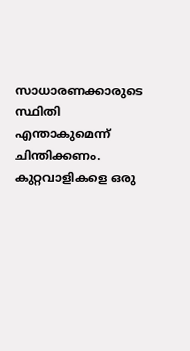സാധാരണക്കാരുടെ സ്ഥിതി എന്താകുമെന്ന് ചിന്തിക്കണം. കുറ്റവാളികളെ ഒരു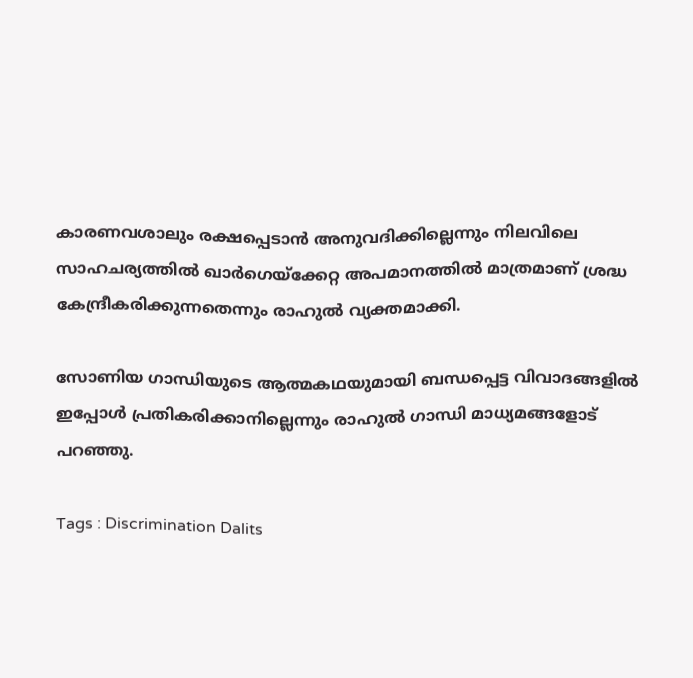കാരണവശാലും രക്ഷപ്പെടാൻ അനുവദിക്കില്ലെന്നും നിലവിലെ സാഹചര്യത്തിൽ ഖാർഗെയ്ക്കേറ്റ അപമാനത്തിൽ മാത്രമാണ് ശ്രദ്ധ കേന്ദ്രീകരിക്കുന്നതെന്നും രാഹുൽ വ്യക്തമാക്കി.

സോണിയ ഗാന്ധിയുടെ ആത്മകഥയുമായി ബന്ധപ്പെട്ട വിവാദങ്ങളിൽ ഇപ്പോൾ പ്രതികരിക്കാനില്ലെന്നും രാഹുൽ ഗാന്ധി മാധ്യമങ്ങളോട് പറഞ്ഞു.

Tags : Discrimination Dalits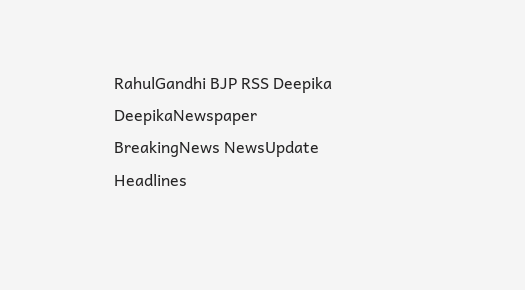RahulGandhi BJP RSS Deepika DeepikaNewspaper BreakingNews NewsUpdate Headlines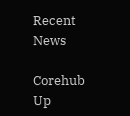Recent News

Corehub Up